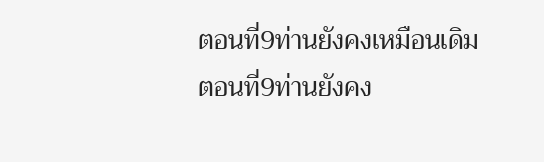ตอนที่9ท่านยังคงเหมือนเดิม
ตอนที่9ท่านยังคง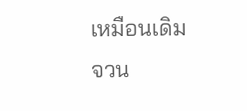เหมือนเดิม
จวน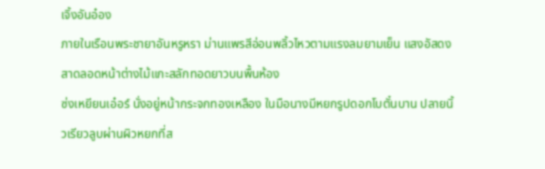เจิ้งอันอ๋อง
ภายในเรือนพระชายาอันหรูหรา ม่านแพรสีอ่อนพลิ้วไหวตามแรงลมยามเย็น แสงอัสดงสาดลอดหน้าต่างไม้แกะสลักทอดยาวบนพื้นห้อง
ซ่งเหยียนเอ๋อร์ นั่งอยู่หน้ากระจกทองเหลือง ในมือนางมีหยกรูปดอกโบตั๋นบาน ปลายนิ้วเรียวลูบผ่านผิวหยกที่ส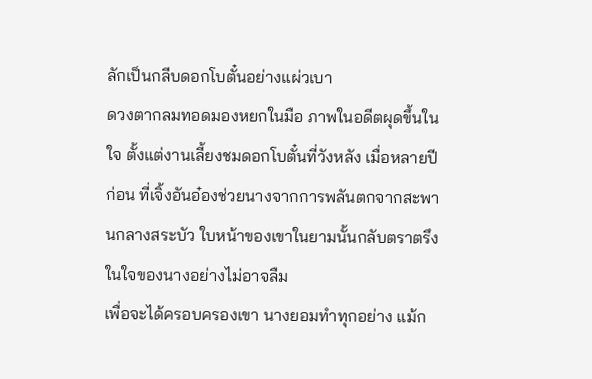ลักเป็นกลีบดอกโบตั๋นอย่างแผ่วเบา
ดวงตากลมทอดมองหยกในมือ ภาพในอดีตผุดขึ้นในใจ ตั้งแต่งานเลี้ยงชมดอกโบตั๋นที่วังหลัง เมื่อหลายปีก่อน ที่เจิ้งอันอ๋องช่วยนางจากการพลันตกจากสะพานกลางสระบัว ใบหน้าของเขาในยามนั้นกลับตราตรึงในใจของนางอย่างไม่อาจลืม
เพื่อจะได้ครอบครองเขา นางยอมทำทุกอย่าง แม้ก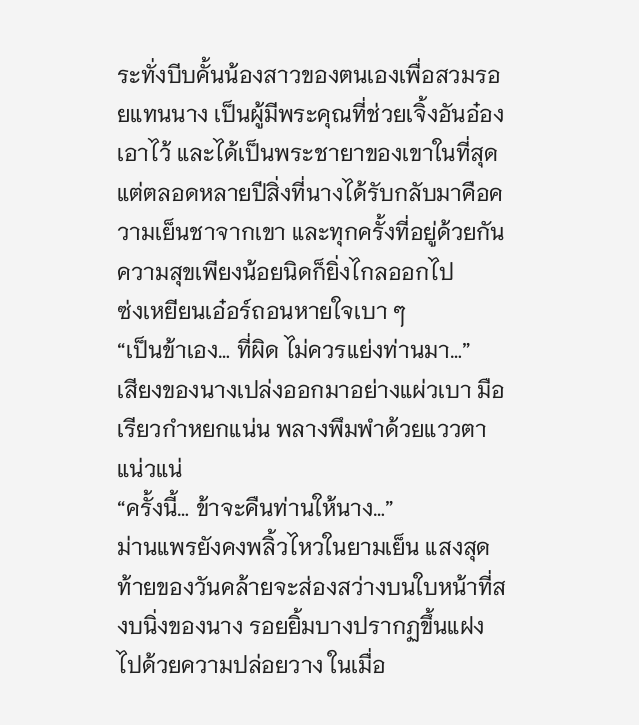ระทั่งบีบคั้นน้องสาวของตนเองเพื่อสวมรอยแทนนาง เป็นผู้มีพระคุณที่ช่วยเจิ้งอันอ๋องเอาไว้ และได้เป็นพระชายาของเขาในที่สุด
แต่ตลอดหลายปีสิ่งที่นางได้รับกลับมาคือความเย็นชาจากเขา และทุกครั้งที่อยู่ด้วยกัน ความสุขเพียงน้อยนิดก็ยิ่งไกลออกไป
ซ่งเหยียนเอ๋อร์ถอนหายใจเบา ๆ
“เป็นข้าเอง… ที่ผิด ไม่ควรแย่งท่านมา…”
เสียงของนางเปล่งออกมาอย่างแผ่วเบา มือเรียวกำหยกแน่น พลางพึมพำด้วยแววตาแน่วแน่
“ครั้งนี้… ข้าจะคืนท่านให้นาง…”
ม่านแพรยังคงพลิ้วไหวในยามเย็น แสงสุดท้ายของวันคล้ายจะส่องสว่างบนใบหน้าที่สงบนิ่งของนาง รอยยิ้มบางปรากฏขึ้นแฝงไปด้วยความปล่อยวาง ในเมื่อ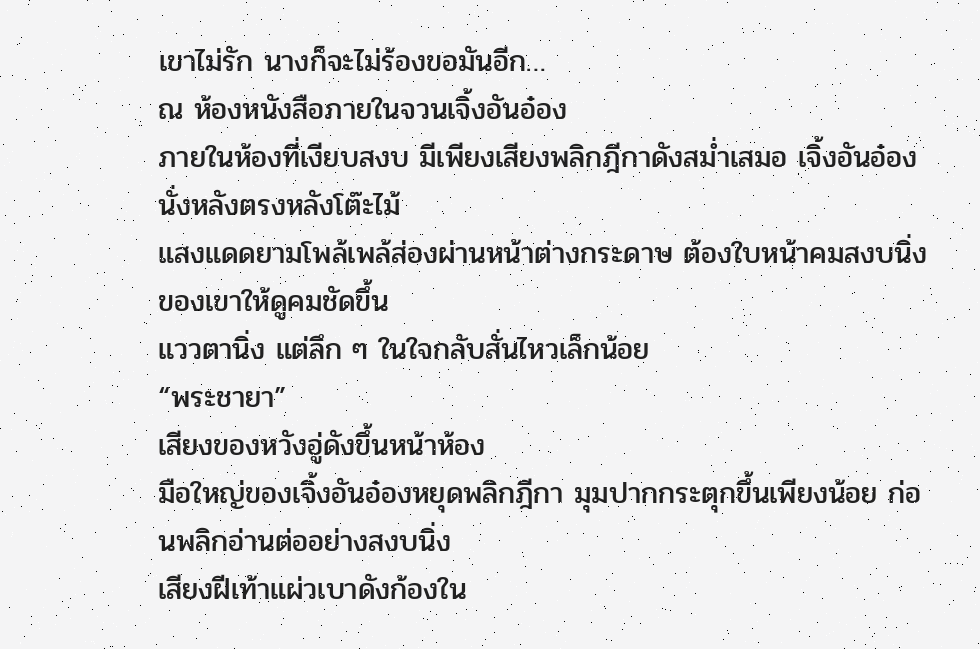เขาไม่รัก นางก็จะไม่ร้องขอมันอีก…
ณ ห้องหนังสือภายในจวนเจิ้งอันอ๋อง
ภายในห้องที่เงียบสงบ มีเพียงเสียงพลิกฎีกาดังสม่ำเสมอ เจิ้งอันอ๋องนั่งหลังตรงหลังโต๊ะไม้
แสงแดดยามโพล้เพล้ส่องผ่านหน้าต่างกระดาษ ต้องใบหน้าคมสงบนิ่งของเขาให้ดูคมชัดขึ้น
แววตานิ่ง แต่ลึก ๆ ในใจกลับสั่นไหวเล็กน้อย
“พระชายา”
เสียงของหวังอู่ดังขึ้นหน้าห้อง
มือใหญ่ของเจิ้งอันอ๋องหยุดพลิกฎีกา มุมปากกระตุกขึ้นเพียงน้อย ก่อนพลิกอ่านต่ออย่างสงบนิ่ง
เสียงฝีเท้าแผ่วเบาดังก้องใน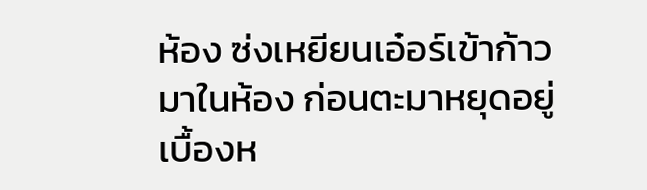ห้อง ซ่งเหยียนเอ๋อร์เข้าก้าวมาในห้อง ก่อนตะมาหยุดอยู่เบื้องห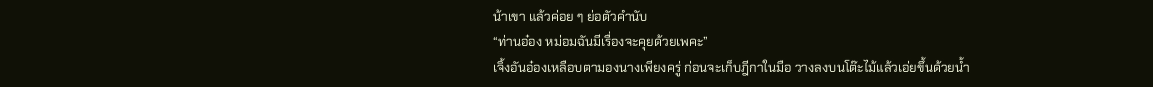น้าเขา แล้วค่อย ๆ ย่อตัวคำนับ
“ท่านอ๋อง หม่อมฉันมีเรื่องจะคุยด้วยเพคะ”
เจิ้งอันอ๋องเหลือบตามองนางเพียงครู่ ก่อนจะเก็บฎีกาในมือ วางลงบนโต๊ะไม้แล้วเอ่ยขึ้นด้วยน้ำ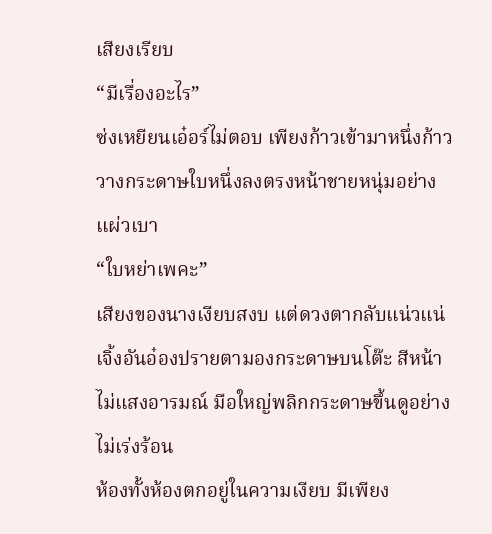เสียงเรียบ
“มีเรื่องอะไร”
ซ่งเหยียนเอ๋อร์ไม่ตอบ เพียงก้าวเข้ามาหนึ่งก้าว วางกระดาษใบหนึ่งลงตรงหน้าชายหนุ่มอย่างแผ่วเบา
“ใบหย่าเพคะ”
เสียงของนางเงียบสงบ แต่ดวงตากลับแน่วแน่
เจิ้งอันอ๋องปรายตามองกระดาษบนโต๊ะ สีหน้าไม่แสงอารมณ์ มือใหญ่พลิกกระดาษขึ้นดูอย่างไม่เร่งร้อน
ห้องทั้งห้องตกอยู่ในความเงียบ มีเพียง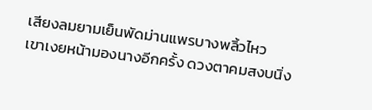เสียงลมยามเย็นพัดม่านแพรบางพลิ้วไหว
เขาเงยหน้ามองนางอีกครั้ง ดวงตาคมสงบนิ่ง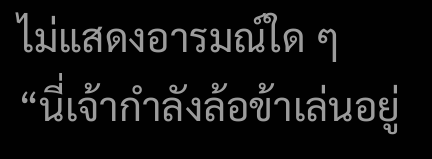ไม่แสดงอารมณ์ใด ๆ
“นี่เจ้ากำลังล้อข้าเล่นอยู่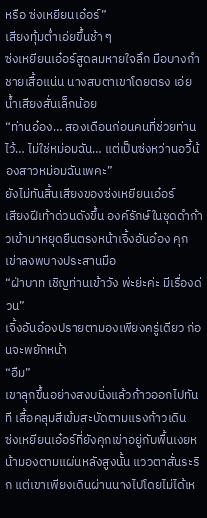หรือ ซ่งเหยียนเอ๋อร์”
เสียงทุ้มต่ำเอ่ยขึ้นช้า ๆ
ซ่งเหยียนเอ๋อร์สูดลมหายใจลึก มือบางกำชายเสื้อแน่น นางสบตาเขาโดยตรง เอ่ยน้ำเสียงสั่นเล็กน้อย
“ท่านอ๋อง… สองเดือนก่อนคนที่ช่วยท่านไว้… ไม่ใช่หม่อมฉัน… แต่เป็นซ่งหว่านอวี้น้องสาวหม่อมฉันเพคะ”
ยังไม่ทันสิ้นเสียงของซ่งเหยียนเอ๋อร์
เสียงฝีเท้าด่วนดังขึ้น องค์รักษ์ในชุดดำก้าวเข้ามาหยุดยืนตรงหน้าเจิ้งอันอ๋อง คุกเข่าลงพบางประสานมือ
“ฝ่าบาท เชิญท่านเข้าวัง พ่ะย่ะค่ะ มีเรื่องด่วน”
เจิ้งอันอ๋องปรายตามองเพียงครู่เดียว ก่อนจะพยักหน้า
“อืม”
เขาลุกขึ้นอย่างสงบนิ่งแล้วก้าวออกไปทันที เสื้อคลุมสีเข้มสะบัดตามแรงก้าวเดิน
ซ่งเหยียนเอ๋อร์ที่ยังคุกเข่าอยู่กับพื้นเงยหน้ามองตามแผ่นหลังสูงนั้น แววตาสั่นระริก แต่เขาเพียงเดินผ่านนางไปโดยไม่ได้เห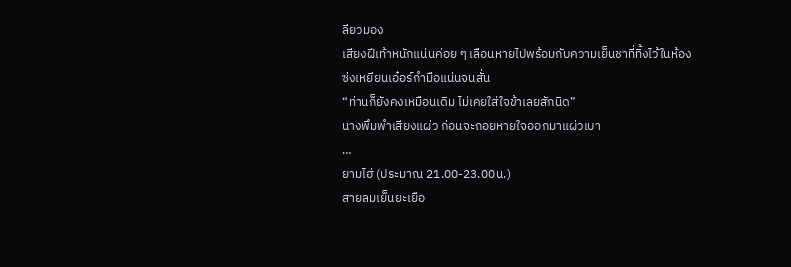ลียวมอง
เสียงฝีเท้าหนักแน่นค่อย ๆ เลือนหายไปพร้อมกับความเย็นชาที่ทิ้งไว้ในห้อง
ซ่งเหยียนเอ๋อร์กำมือแน่นจนสั่น
“ท่านก็ยังคงเหมือนเดิม ไม่เคยใส่ใจข้าเลยสักนิด”
นางพึมพำเสียงแผ่ว ก่อนจะถอยหายใจออกมาแผ่วเบา
…
ยามไฮ่ (ประมาณ 21.00-23.00น.)
สายลมเย็นยะเยือ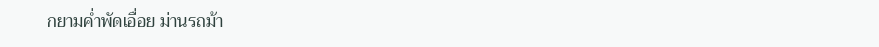กยามค่ำพัดเอื่อย ม่านรถม้า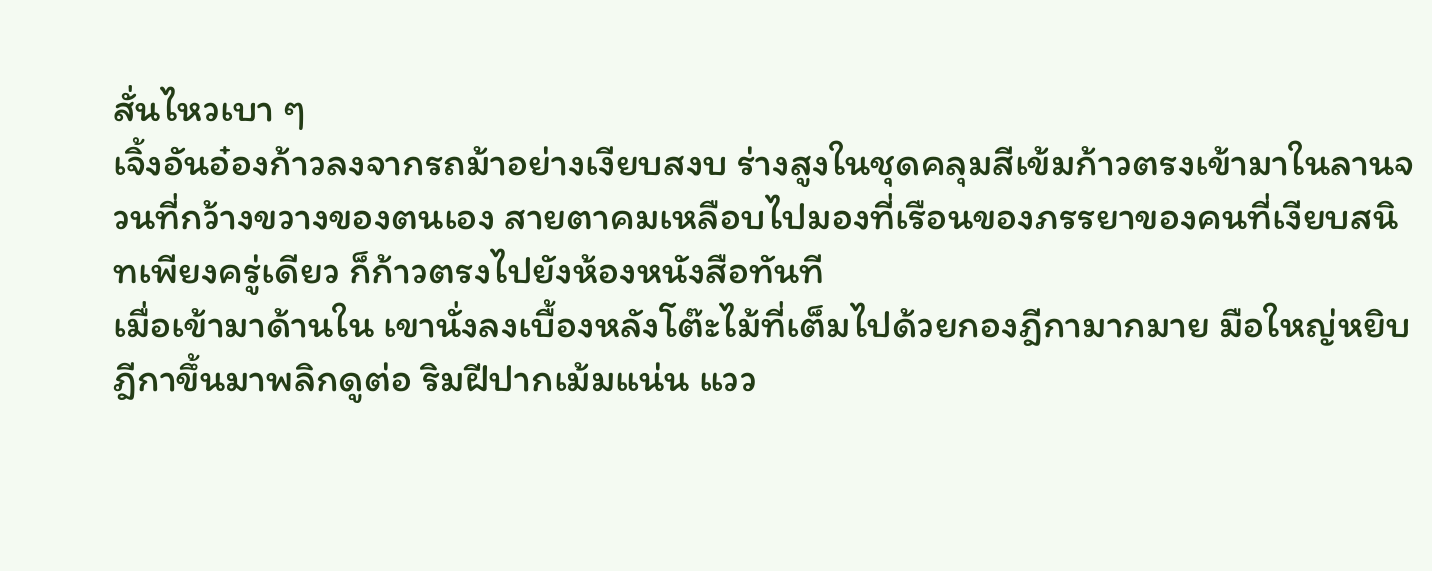สั่นไหวเบา ๆ
เจิ้งอันอ๋องก้าวลงจากรถม้าอย่างเงียบสงบ ร่างสูงในชุดคลุมสีเข้มก้าวตรงเข้ามาในลานจวนที่กว้างขวางของตนเอง สายตาคมเหลือบไปมองที่เรือนของภรรยาของคนที่เงียบสนิทเพียงครู่เดียว ก็ก้าวตรงไปยังห้องหนังสือทันที
เมื่อเข้ามาด้านใน เขานั่งลงเบื้องหลังโต๊ะไม้ที่เต็มไปด้วยกองฎีกามากมาย มือใหญ่หยิบฎีกาขึ้นมาพลิกดูต่อ ริมฝีปากเม้มแน่น แวว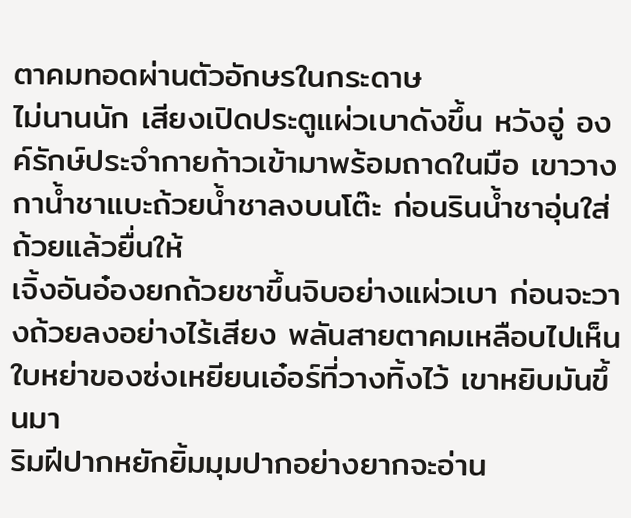ตาคมทอดผ่านตัวอักษรในกระดาษ
ไม่นานนัก เสียงเปิดประตูแผ่วเบาดังขึ้น หวังอู่ องค์รักษ์ประจำกายก้าวเข้ามาพร้อมถาดในมือ เขาวางกาน้ำชาแบะถ้วยน้ำชาลงบนโต๊ะ ก่อนรินน้ำชาอุ่นใส่ถ้วยแล้วยื่นให้
เจิ้งอันอ๋องยกถ้วยชาขึ้นจิบอย่างแผ่วเบา ก่อนจะวางถ้วยลงอย่างไร้เสียง พลันสายตาคมเหลือบไปเห็น ใบหย่าของซ่งเหยียนเอ๋อร์ที่วางทิ้งไว้ เขาหยิบมันขึ้นมา
ริมฝีปากหยักยิ้มมุมปากอย่างยากจะอ่าน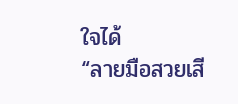ใจได้
“ลายมือสวยเสี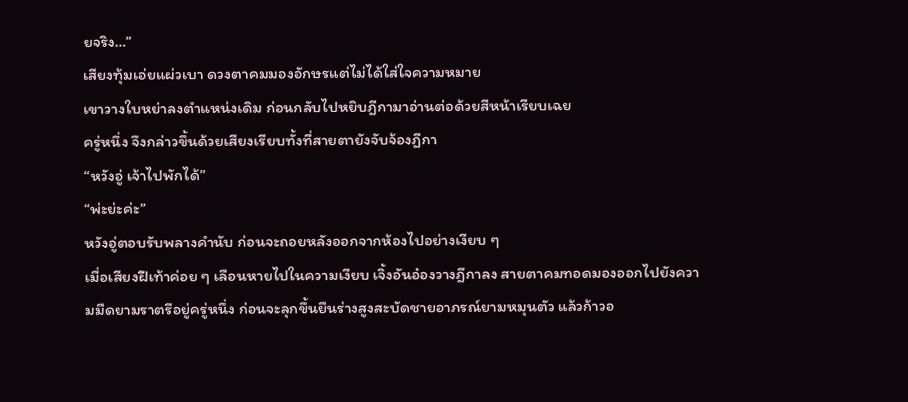ยจริง…”
เสียงทุ้มเอ่ยแผ่วเบา ดวงตาคมมองอักษรแต่ไม่ได้ใส่ใจความหมาย
เขาวางใบหย่าลงตำแหน่งเดิม ก่อนกลับไปหยิบฎีกามาอ่านต่อด้วยสีหน้าเรียบเฉย
ครู่หนึ่ง จึงกล่าวขึ้นด้วยเสียงเรียบทั้งที่สายตายังจับจ้องฎีกา
“หวังอู่ เจ้าไปพักได้”
“พ่ะย่ะค่ะ”
หวังอู่ตอบรับพลางคำนับ ก่อนจะถอยหลังออกจากห้องไปอย่างเงียบ ๆ
เมื่อเสียงฝีเท้าค่อย ๆ เลือนหายไปในความเงียบ เจิ้งอันอ๋องวางฎีกาลง สายตาคมทอดมองออกไปยังความมืดยามราตรีอยู่ครู่หนึ่ง ก่อนจะลุกขึ้นยืนร่างสูงสะบัดชายอาภรณ์ยามหมุนตัว แล้วก้าวอ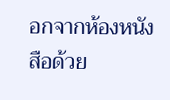อกจากห้องหนังสือด้วย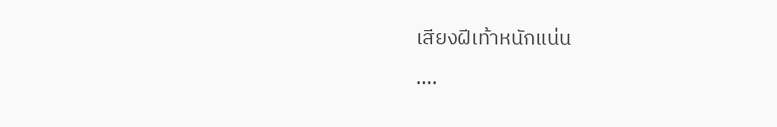เสียงฝีเท้าหนักแน่น
….